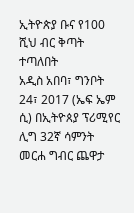ኢትዮጵያ ቡና የ100 ሺህ ብር ቅጣት ተጣለበት
አዲስ አበባ፣ ግንቦት 24፣ 2017 (ኤፍ ኤም ሲ) በኢትዮጰያ ፕሪሚየር ሊግ 32ኛ ሳምንት መርሐ ግብር ጨዋታ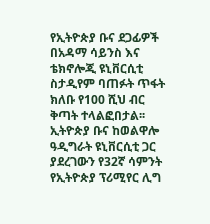የኢትዮጵያ ቡና ደጋፊዎች በአዳማ ሳይንስ እና ቴክኖሎጂ ዩኒቨርሲቲ ስታዲየም ባጠፉት ጥፋት ክለቡ የ100 ሺህ ብር ቅጣት ተላልፎበታል፡፡
ኢትዮጵያ ቡና ከወልዋሎ ዓዲግራት ዩኒቨርሲቲ ጋር ያደረገውን የ32ኛ ሳምንት የኢትዮጵያ ፕሪሚየር ሊግ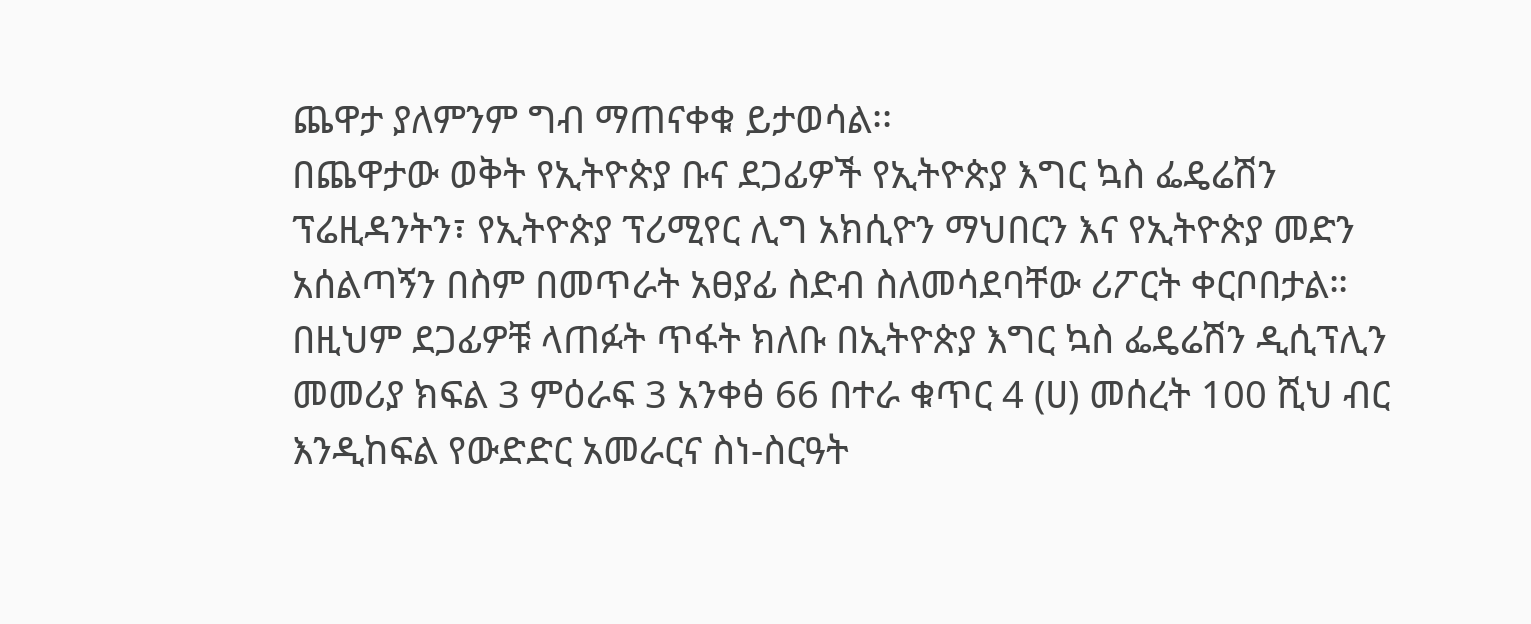ጨዋታ ያለምንም ግብ ማጠናቀቁ ይታወሳል፡፡
በጨዋታው ወቅት የኢትዮጵያ ቡና ደጋፊዎች የኢትዮጵያ እግር ኳስ ፌዴሬሽን ፕሬዚዳንትን፣ የኢትዮጵያ ፕሪሚየር ሊግ አክሲዮን ማህበርን እና የኢትዮጵያ መድን አሰልጣኝን በስም በመጥራት አፀያፊ ስድብ ስለመሳደባቸው ሪፖርት ቀርቦበታል።
በዚህም ደጋፊዎቹ ላጠፉት ጥፋት ክለቡ በኢትዮጵያ እግር ኳስ ፌዴሬሽን ዲሲፕሊን መመሪያ ክፍል 3 ምዕራፍ 3 አንቀፅ 66 በተራ ቁጥር 4 (ሀ) መሰረት 100 ሺህ ብር እንዲከፍል የውድድር አመራርና ስነ-ስርዓት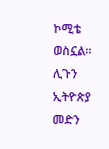ኮሚቴ ወስኗል።
ሊጉን ኢትዮጵያ መድን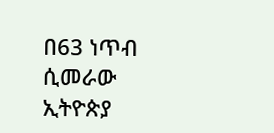በ63 ነጥብ ሲመራው ኢትዮጵያ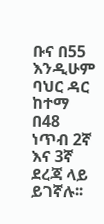ቡና በ55 እንዲሁም ባህር ዳር ከተማ በ48 ነጥብ 2ኛ እና 3ኛ ደረጃ ላይ ይገኛሉ፡፡